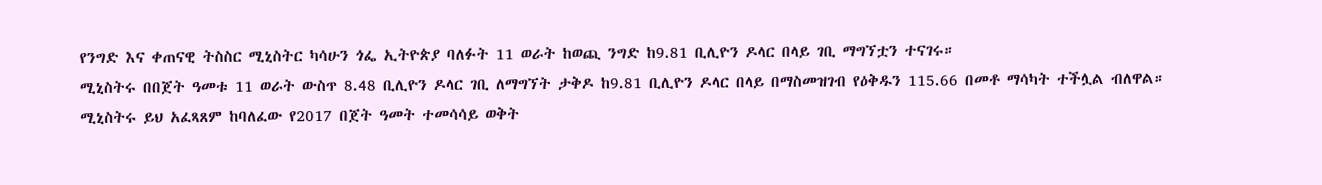የንግድ እና ቀጠናዊ ትስስር ሚኒስትር ካሳሁን ጎፌ ኢትዮጵያ ባለፉት 11 ወራት ከወጪ ንግድ ከ9.81 ቢሊዮን ዶላር በላይ ገቢ ማግኘቷን ተናገሩ።
ሚኒስትሩ በበጀት ዓመቱ 11 ወራት ውስጥ 8.48 ቢሊዮን ዶላር ገቢ ለማግኘት ታቅዶ ከ9.81 ቢሊዮን ዶላር በላይ በማስመዝገብ የዕቅዱን 115.66 በመቶ ማሳካት ተችሏል ብለዋል።
ሚኒስትሩ ይህ አፈጻጸም ከባለፈው የ2017 በጀት ዓመት ተመሳሳይ ወቅት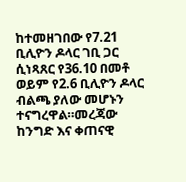ከተመዘገበው የ7.21 ቢሊዮን ዶላር ገቢ ጋር ሲነጻጸር የ36.10 በመቶ ወይም የ2.6 ቢሊዮን ዶላር ብልጫ ያለው መሆኑን ተናግረዋል።መረጃው ከንግድ እና ቀጠናዊ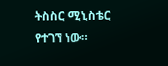ትስስር ሚኒስቴር የተገኘ ነው።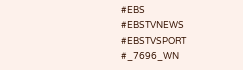#EBS
#EBSTVNEWS
#EBSTVSPORT
#_7696_WN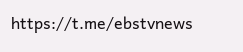https://t.me/ebstvnews